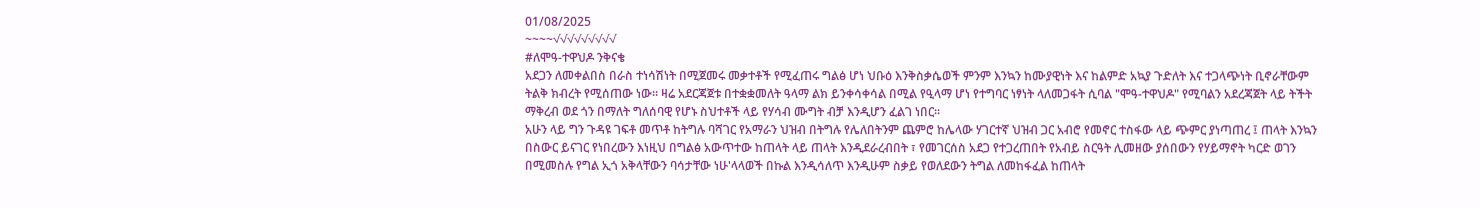01/08/2025
~~~~√√√√√√√√√
#ለሞዓ-ተዋህዶ ንቅናቄ
አደጋን ለመቀልበስ በራስ ተነሳሽነት በሚጀመሩ መቃተቶች የሚፈጠሩ ግልፅ ሆነ ህቡዕ እንቅስቃሴወች ምንም እንኳን ከሙያዊነት እና ከልምድ አኳያ ጉድለት እና ተጋላጭነት ቢኖራቸውም ትልቅ ክብረት የሚሰጠው ነው። ዛሬ አደርጃጀቱ በተቋቋመለት ዓላማ ልክ ይንቀሳቀሳል በሚል የዒላማ ሆነ የተግባር ነፃነት ላለመጋፋት ሲባል "ሞዓ-ተዋህዶ" የሚባልን አደረጃጀት ላይ ትችት ማቅረብ ወደ ጎን በማለት ግለሰባዊ የሆኑ ስህተቶች ላይ የሃሳብ ሙግት ብቻ እንዲሆን ፈልገ ነበር።
አሁን ላይ ግን ጉዳዩ ገፍቶ መጥቶ ከትግሉ ባሻገር የአማራን ህዝብ በትግሉ የሌለበትንም ጨምሮ ከሌላው ሃገርተኛ ህዝብ ጋር አብሮ የመኖር ተስፋው ላይ ጭምር ያነጣጠረ ፤ ጠላት እንኳን በስውር ይናገር የነበረውን እነዚህ በግልፅ አውጥተው ከጠላት ላይ ጠላት እንዲደራረብበት ፣ የመገርሰስ አደጋ የተጋረጠበት የአብይ ስርዓት ሊመዘው ያሰበውን የሃይማኖት ካርድ ወገን በሚመስሉ የግል ኢጎ አቅላቸውን ባሳታቸው ነሁ'ላላወች በኩል እንዲሳለጥ እንዲሁም ስቃይ የወለደውን ትግል ለመከፋፈል ከጠላት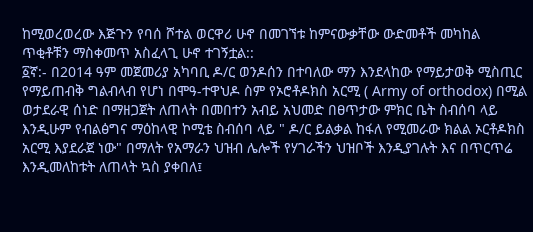ከሚወረወረው እጅጉን የባሰ ሾተል ወርዋሪ ሁኖ በመገኘቱ ከምናውቃቸው ውድመቶች መካከል ጥቂቶቹን ማስቀመጥ አስፈላጊ ሁኖ ተገኝቷል::
፩ኛ:- በ2014 ዓም መጀመሪያ አካባቢ ዶ/ር ወንዶሰን በተባለው ማን እንደላከው የማይታወቅ ሚስጢር የማይጠብቅ ግልብላብ የሆነ በሞዓ-ተዋህዶ ስም የኦሮቶዶክስ አርሚ ( Army of orthodox) በሚል ወታደራዊ ሰነድ በማዘጋጀት ለጠላት በመበተን አብይ አህመድ በፀጥታው ምክር ቤት ስብሰባ ላይ እንዲሁም የብልፅግና ማዕከላዊ ኮሚቴ ስብሰባ ላይ " ዶ/ር ይልቃል ከፋለ የሚመራው ክልል ኦርቶዶክስ አርሚ እያደራጀ ነው" በማለት የአማራን ህዝብ ሌሎች የሃገራችን ህዝቦች እንዲያገሉት እና በጥርጥሬ እንዲመለከቱት ለጠላት ኳስ ያቀበለ፤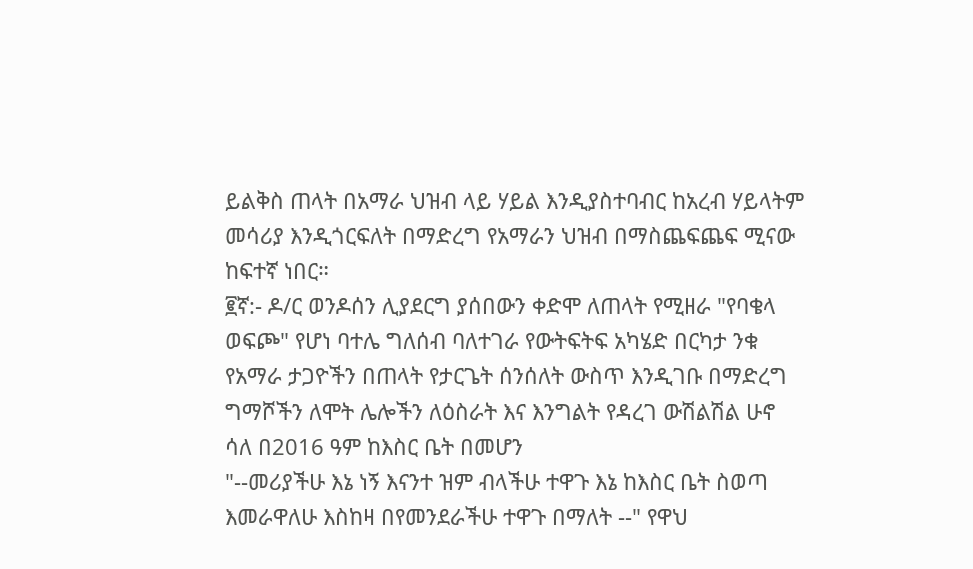ይልቅስ ጠላት በአማራ ህዝብ ላይ ሃይል እንዲያስተባብር ከአረብ ሃይላትም መሳሪያ እንዲጎርፍለት በማድረግ የአማራን ህዝብ በማስጨፍጨፍ ሚናው ከፍተኛ ነበር።
፪ኛ:- ዶ/ር ወንዶሰን ሊያደርግ ያሰበውን ቀድሞ ለጠላት የሚዘራ "የባቄላ ወፍጮ" የሆነ ባተሌ ግለሰብ ባለተገራ የውትፍትፍ አካሄድ በርካታ ንቁ የአማራ ታጋዮችን በጠላት የታርጌት ሰንሰለት ውስጥ እንዲገቡ በማድረግ ግማሾችን ለሞት ሌሎችን ለዕስራት እና እንግልት የዳረገ ውሽልሽል ሁኖ ሳለ በ2016 ዓም ከእስር ቤት በመሆን
"--መሪያችሁ እኔ ነኝ እናንተ ዝም ብላችሁ ተዋጉ እኔ ከእስር ቤት ስወጣ እመራዋለሁ እስከዛ በየመንደራችሁ ተዋጉ በማለት --" የዋህ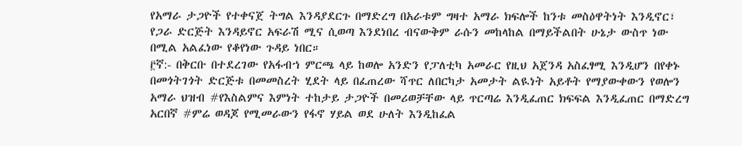የአማራ ታጋዮች የተቀናጀ ትግል እንዳያደርጉ በማድረግ በአራቱም ግዛተ አማራ ክፍሎች ከንቱ መስዕዋትነት እንዲኖር፣ የጋራ ድርጅት እንዳይኖር አፍራሽ ሚና ሲወጣ እንደነበረ ብናውቅም ራሱን መከላከል በማይችልበት ሁኔታ ውስጥ ነው በሚል አልፈነው የቆየነው ጉዳይ ነበር።
፫ኛ:- በቅርቡ በተደረገው የአፋብኀ ምርጫ ላይ ከወሎ አንድን የፓለቲካ አመራር የዚህ አጀንዳ አስፈፃሚ እንዲሆን በየቀኑ በመጎትገጎት ድርጅቱ በመመስረት ሂደት ላይ በፈጠረው ሻጥር ለበርካታ አመታት ልዪነት አይቶት የማያውቀውን የወሎን አማራ ህዝብ #የእስልምና እምነት ተከታይ ታጋዮች በመሪወቻቸው ላይ ጥርጣሬ እንዲፈጠር ክፍፍል እንዲፈጠር በማድረግ አርበኛ #ምሬ ወዳጆ የሚመራውን የፋኖ ሃይል ወደ ሁለት እንዲከፈል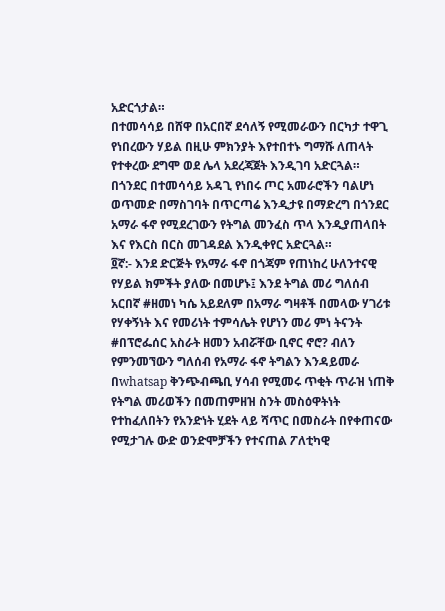አድርጎታል።
በተመሳሳይ በሸዋ በአርበኛ ደሳለኝ የሚመራውን በርካታ ተዋጊ የነበረውን ሃይል በዚሁ ምክንያት እየተበተኑ ግማሹ ለጠላት የተቀረው ደግሞ ወደ ሌላ አደረጃጀት እንዲገባ አድርጓል።
በጎንደር በተመሳሳይ አዳጊ የነበሩ ጦር አመራሮችን ባልሆነ ወጥመድ በማስገባት በጥርጣሬ እንዲታዩ በማድረግ በጎንደር አማራ ፋኖ የሚደረገውን የትግል መንፈስ ጥላ እንዲያጠላበት እና የእርስ በርስ መገዳደል እንዲቀየር አድርጓል።
፬ኛ:- እንደ ድርጅት የአማራ ፋኖ በጎጃም የጠነከረ ሁለንተናዊ የሃይል ክምችት ያለው በመሆኑ፤ እንደ ትግል መሪ ግለሰብ አርበኛ #ዘመነ ካሴ አይደለም በአማራ ግዛቶች በመላው ሃገሪቱ የሃቀኝነት እና የመሪነት ተምሳሌት የሆነን መሪ ምነ ትናንት #በፕሮፌሰር አስራት ዘመን አብሯቸው ቢኖር ኖሮ? ብለን የምንመኘውን ግለሰብ የአማራ ፋኖ ትግልን እንዳይመራ በwhatsap ቅንጭብጫቢ ሃሳብ የሚመሩ ጥቂት ጥራዝ ነጠቅ የትግል መሪወችን በመጠምዘዝ ስንት መስዕዋትነት የተከፈለበትን የአንድነት ሂደት ላይ ሻጥር በመስራት በየቀጠናው የሚታገሉ ውድ ወንድሞቻችን የተናጠል ፖለቲካዊ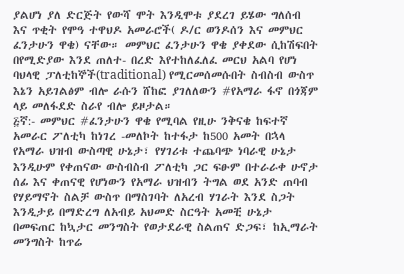ያልሆነ ያለ ድርጅት የውሻ ሞት እንዲሞቱ ያደረገ ይሄው ግለሰብ እና ጥቂት የሞዓ ተዋህዶ አመራሮች( ዶ/ር ወንዶሰን እና መምህር ፈንታሁን ዋቄ) ናቸው። መምህር ፈንታሁን ዋቄ ያቀደው ሲከሽፍበት በየሚድያው እንደ ጠለተ- በረድ እየተከለፈለፈ መርህ አልባ የሆነ ባህላዊ ፓለቲከኞች(traditional) የሚርመሰመሱበት ስብስብ ውስጥ እኔን አይገልፅም ብሎ ራሱን ሸከፎ ያገለለውን #የአማራ ፋኖ በጎጃም ላይ መለፋደድ ስራየ ብሎ ይዞታል።
፭ኛ:- መምህር #ፈንታሁን ዋቄ የሚባል የዚሁ ንቅናቄ ከፍተኛ አመራር ፖለቲካ ከነገረ -መለኮት ከተፋታ ከ500 አመት በኋላ የአማራ ህዝብ ውስጣዊ ሁኔታ፣ የሃገሪቱ ተጨባጭ ነባራዊ ሁኔታ እንዲሁም የቀጠናው ውስብስብ ፖለቲካ ጋር ፍፁም በተራራቀ ሁኖታ ሰፊ እና ቀጠናዊ የሆነውን የአማራ ህዝብን ትግል ወደ አንድ ጠባብ የሃይማኖት ስልቻ ውስጥ በማስገባት ለአረብ ሃገራት እንደ ስጋት እንዲታይ በማድረግ ለአብይ አህመድ ስርዓት አመቺ ሁኔታ በመፍጠር ከኳታር መንግስት የወታደራዊ ስልጠና ድጋፍ፣ ከኢማራት መንግስት ከጥሬ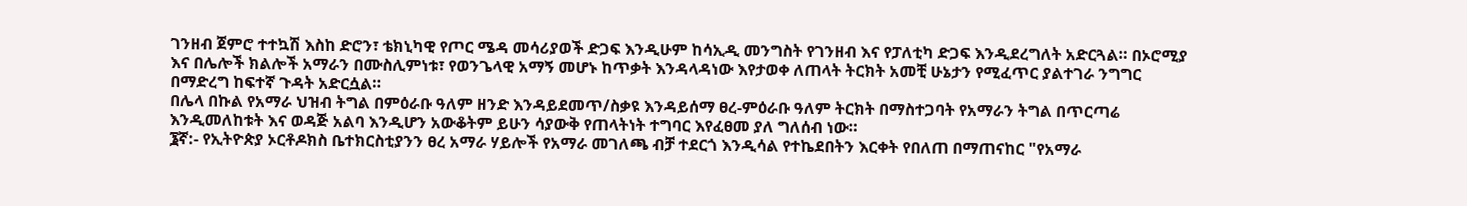ገንዘብ ጀምሮ ተተኳሽ እስከ ድሮን፣ ቴክኒካዊ የጦር ሜዳ መሳሪያወች ድጋፍ እንዲሁም ከሳኢዲ መንግስት የገንዘብ እና የፓለቲካ ድጋፍ እንዲደረግለት አድርጓል። በኦሮሚያ እና በሌሎች ክልሎች አማራን በሙስሊምነቱ፣ የወንጌላዊ አማኝ መሆኑ ከጥቃት እንዳላዳነው እየታወቀ ለጠላት ትርክት አመቺ ሁኔታን የሚፈጥር ያልተገራ ንግግር በማድረግ ከፍተኛ ጉዳት አድርሷል።
በሌላ በኩል የአማራ ህዝብ ትግል በምዕራቡ ዓለም ዘንድ እንዳይደመጥ/ስቃዩ እንዳይሰማ ፀረ-ምዕራቡ ዓለም ትርክት በማስተጋባት የአማራን ትግል በጥርጣሬ እንዲመለከቱት እና ወዳጅ አልባ እንዲሆን አውቆትም ይሁን ሳያውቅ የጠላትነት ተግባር እየፈፀመ ያለ ግለሰብ ነው።
፮ኛ:- የኢትዮጵያ ኦርቶዶክስ ቤተክርስቲያንን ፀረ አማራ ሃይሎች የአማራ መገለጫ ብቻ ተደርጎ እንዲሳል የተኬደበትን እርቀት የበለጠ በማጠናከር "የአማራ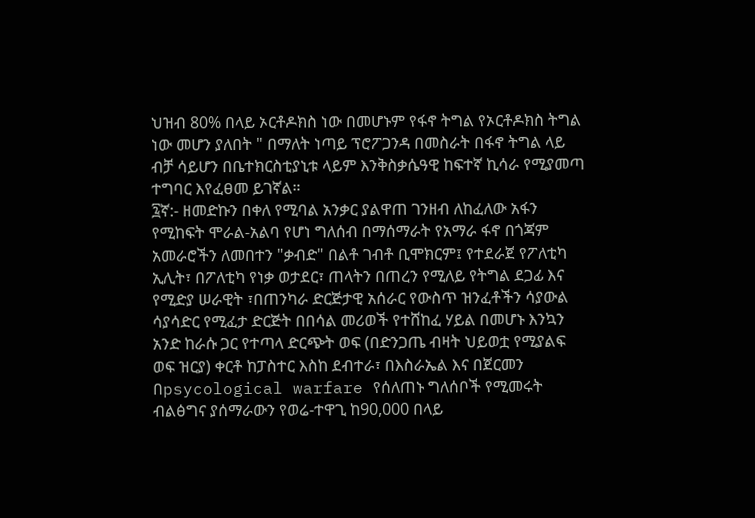ህዝብ 80% በላይ ኦርቶዶክስ ነው በመሆኑም የፋኖ ትግል የኦርቶዶክስ ትግል ነው መሆን ያለበት " በማለት ነጣይ ፕሮፖጋንዳ በመስራት በፋኖ ትግል ላይ ብቻ ሳይሆን በቤተክርስቲያኒቱ ላይም እንቅስቃሴዓዊ ከፍተኛ ኪሳራ የሚያመጣ ተግባር እየፈፀመ ይገኛል።
፯ኛ:- ዘመድኩን በቀለ የሚባል አንቃር ያልዋጠ ገንዘብ ለከፈለው አፋን የሚከፍት ሞራል-አልባ የሆነ ግለሰብ በማሰማራት የአማራ ፋኖ በጎጃም አመራሮችን ለመበተን "ቃብድ" በልቶ ገብቶ ቢሞክርም፤ የተደራጀ የፖለቲካ ኢሊት፣ በፖለቲካ የነቃ ወታደር፣ ጠላትን በጠረን የሚለይ የትግል ደጋፊ እና የሚድያ ሠራዊት ፣በጠንካራ ድርጅታዊ አሰራር የውስጥ ዝንፈቶችን ሳያውል ሳያሳድር የሚፈታ ድርጅት በበሳል መሪወች የተሸከፈ ሃይል በመሆኑ እንኳን አንድ ከራሱ ጋር የተጣላ ድርጭት ወፍ (በድንጋጤ ብዛት ህይወቷ የሚያልፍ ወፍ ዝርያ) ቀርቶ ከፓስተር እስከ ደብተራ፣ በእስራኤል እና በጀርመን በpsycological warfare የሰለጠኑ ግለሰቦች የሚመሩት ብልፅግና ያሰማራውን የወሬ-ተዋጊ ከ90,000 በላይ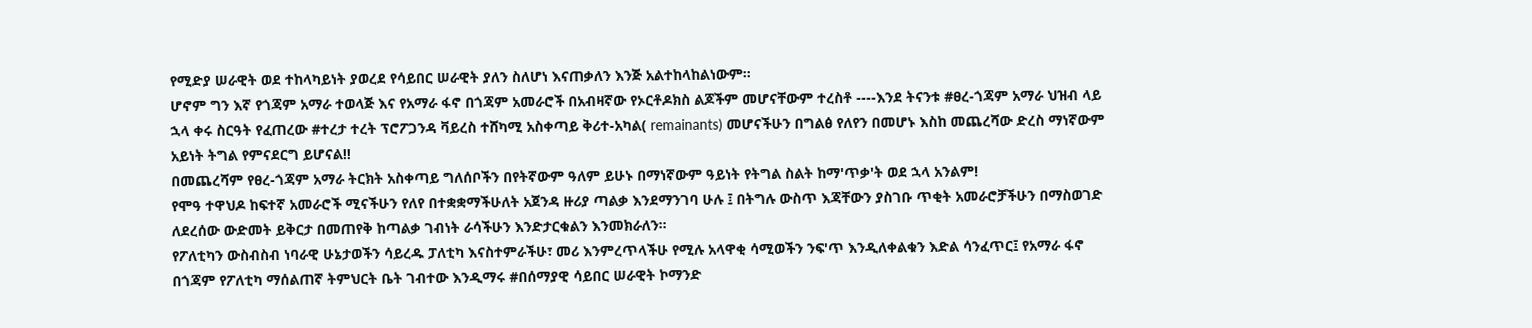የሚድያ ሠራዊት ወደ ተከላካይነት ያወረደ የሳይበር ሠራዊት ያለን ስለሆነ እናጠቃለን እንጅ አልተከላከልነውም።
ሆኖም ግን እኛ የጎጃም አማራ ተወላጅ እና የአማራ ፋኖ በጎጃም አመራሮች በአብዛኛው የኦርቶዶክስ ልጆችም መሆናቸውም ተረስቶ ----እንደ ትናንቱ #ፀረ-ጎጃም አማራ ህዝብ ላይ ኋላ ቀሩ ስርዓት የፈጠረው #ተረታ ተረት ፕሮፖጋንዳ ቫይረስ ተሸካሚ አስቀጣይ ቅሪተ-አካል( remainants) መሆናችሁን በግልፅ የለየን በመሆኑ እስከ መጨረሻው ድረስ ማነኛውም አይነት ትግል የምናደርግ ይሆናል!!
በመጨረሻም የፀረ-ጎጃም አማራ ትርክት አስቀጣይ ግለሰቦችን በየትኛውም ዓለም ይሁኑ በማነኛውም ዓይነት የትግል ስልት ከማ'ጥቃ'ት ወደ ኋላ አንልም!
የሞዓ ተዋህዶ ከፍተኛ አመራሮች ሚናችሁን የለየ በተቋቋማችሁለት አጀንዳ ዙሪያ ጣልቃ እንደማንገባ ሁሉ ፤ በትግሉ ውስጥ እጃቸውን ያስገቡ ጥቂት አመራሮቻችሁን በማስወገድ ለደረሰው ውድመት ይቅርታ በመጠየቅ ከጣልቃ ገብነት ራሳችሁን እንድታርቁልን እንመክራለን።
የፖለቲካን ውስብስብ ነባራዊ ሁኔታወችን ሳይረዱ ፓለቲካ እናስተምራችሁ፣ መሪ እንምረጥላችሁ የሚሉ አላዋቂ ሳሚወችን ንፍ'ጥ እንዲለቀልቁን እድል ሳንፈጥር፤ የአማራ ፋኖ በጎጃም የፖለቲካ ማሰልጠኛ ትምህርት ቤት ገብተው እንዲማሩ #በሰማያዊ ሳይበር ሠራዊት ኮማንድ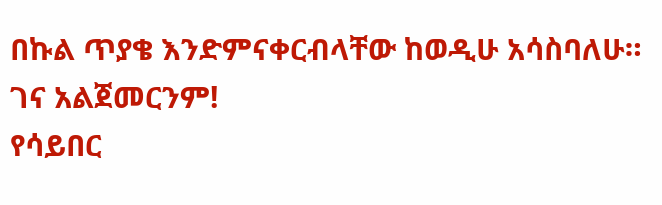በኩል ጥያቄ እንድምናቀርብላቸው ከወዲሁ አሳስባለሁ።
ገና አልጀመርንም!
የሳይበር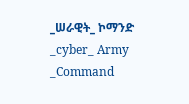_ሠራዊት_ ኮማንድ
_cyber_ Army _Command